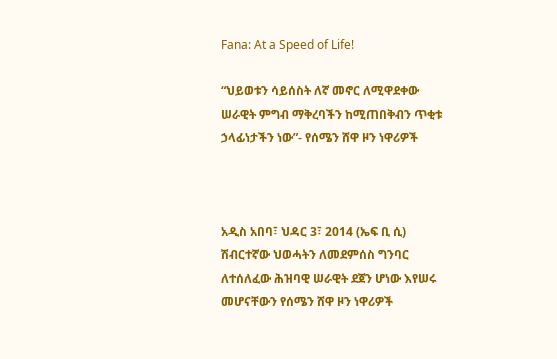Fana: At a Speed of Life!

“ህይወቱን ሳይሰስት ለኛ መኖር ለሚዋደቀው ሠራዊት ምግብ ማቅረባችን ከሚጠበቅብን ጥቂቱ ኃላፊነታችን ነው”- የሰሜን ሸዋ ዞን ነዋሪዎች



አዲስ አበባ፣ ህዳር 3፣ 2014 (ኤፍ ቢ ሲ) ሽብርተኛው ህወሓትን ለመደምሰስ ግንባር ለተሰለፈው ሕዝባዊ ሠራዊት ደጀን ሆነው እየሠሩ መሆናቸውን የሰሜን ሸዋ ዞን ነዋሪዎች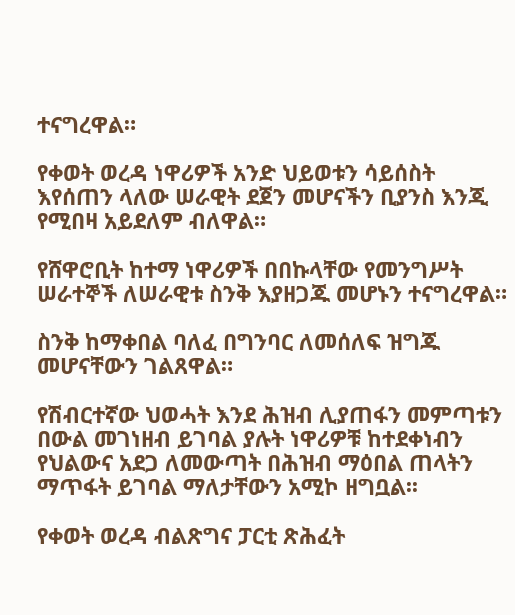ተናግረዋል።

የቀወት ወረዳ ነዋሪዎች አንድ ህይወቱን ሳይሰስት እየሰጠን ላለው ሠራዊት ደጀን መሆናችን ቢያንስ እንጂ የሚበዛ አይደለም ብለዋል።

የሸዋሮቢት ከተማ ነዋሪዎች በበኩላቸው የመንግሥት ሠራተኞች ለሠራዊቱ ስንቅ እያዘጋጁ መሆኑን ተናግረዋል።

ስንቅ ከማቀበል ባለፈ በግንባር ለመሰለፍ ዝግጁ መሆናቸውን ገልጸዋል።

የሽብርተኛው ህወሓት እንደ ሕዝብ ሊያጠፋን መምጣቱን በውል መገነዘብ ይገባል ያሉት ነዋሪዎቹ ከተደቀነብን የህልውና አደጋ ለመውጣት በሕዝብ ማዕበል ጠላትን ማጥፋት ይገባል ማለታቸውን አሚኮ ዘግቧል፡፡

የቀወት ወረዳ ብልጽግና ፓርቲ ጽሕፈት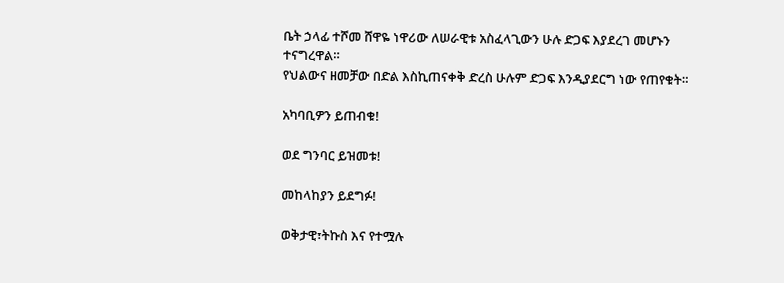ቤት ኃላፊ ተሾመ ሸዋዬ ነዋሪው ለሠራዊቱ አስፈላጊውን ሁሉ ድጋፍ እያደረገ መሆኑን ተናግረዋል።
የህልውና ዘመቻው በድል እስኪጠናቀቅ ድረስ ሁሉም ድጋፍ እንዲያደርግ ነው የጠየቁት።

አካባቢዎን ይጠብቁ!

ወደ ግንባር ይዝመቱ!

መከላከያን ይደግፉ!

ወቅታዊ፣ትኩስ እና የተሟሉ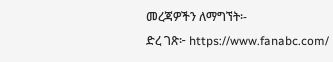መረጃዎችን ለማግኘት፡-
ድረ ገጽ፦ https://www.fanabc.com/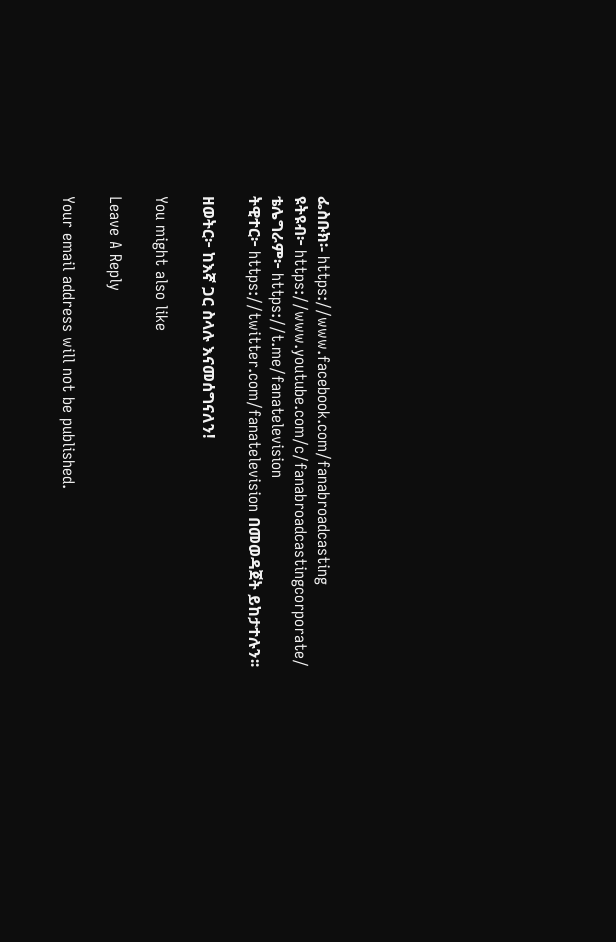ፌስቡክ፡- https://www.facebook.com/fanabroadcasting
ዩትዩብ፦ https://www.youtube.com/c/fanabroadcastingcorporate/
ቴሌግራም፦ https://t.me/fanatelevision
ትዊተር፦ https://twitter.com/fanatelevision በመወዳጀት ይከታተሉን፡፡

ዘወትር፦ ከእኛ ጋር ስላሉ እናመሰግናለን!

You might also like

Leave A Reply

Your email address will not be published.